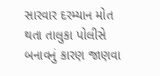સારવાર દરમ્યાન મોત થતા તાલુકા પોલીસે બનાવનું કારણ જાણવા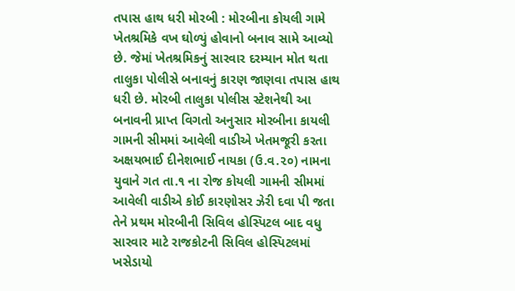તપાસ હાથ ધરી મોરબી : મોરબીના કોયલી ગામે ખેતશ્રમિકે વખ ઘોળ્યું હોવાનો બનાવ સામે આવ્યો છે. જેમાં ખેતશ્રમિકનું સારવાર દરમ્યાન મોત થતા તાલુકા પોલીસે બનાવનું કારણ જાણવા તપાસ હાથ ધરી છે. મોરબી તાલુકા પોલીસ સ્ટેશનેથી આ બનાવની પ્રાપ્ત વિગતો અનુસાર મોરબીના કાયલી ગામની સીમમાં આવેલી વાડીએ ખેતમજૂરી કરતા અક્ષયભાઈ દીનેશભાઈ નાયકા (ઉ.વ.૨૦) નામના યુવાને ગત તા.૧ ના રોજ કોયલી ગામની સીમમાં આવેલી વાડીએ કોઈ કારણોસર ઝેરી દવા પી જતા તેને પ્રથમ મોરબીની સિવિલ હોસ્પિટલ બાદ વધુ સારવાર માટે રાજકોટની સિવિલ હોસ્પિટલમાં ખસેડાયો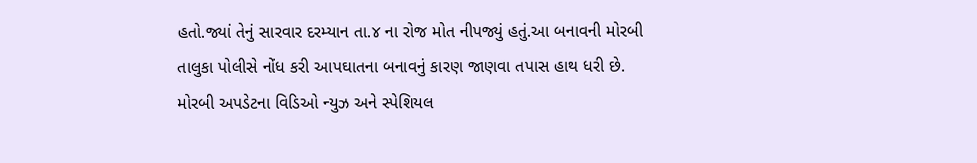હતો.જ્યાં તેનું સારવાર દરમ્યાન તા.૪ ના રોજ મોત નીપજ્યું હતું.આ બનાવની મોરબી તાલુકા પોલીસે નોંધ કરી આપઘાતના બનાવનું કારણ જાણવા તપાસ હાથ ધરી છે. મોરબી અપડેટના વિડિઓ ન્યુઝ અને સ્પેશિયલ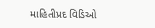માહિતીપ્રદ વિડિઓ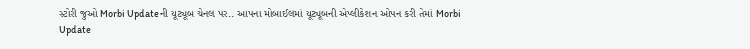સ્ટોરી જુઓ Morbi Updateની યૂટ્યૂબ ચેનલ પર.. આપના મોબાઈલમાં યૂટ્યૂબની એપ્લીકેશન ઓપન કરી તેમાં Morbi Update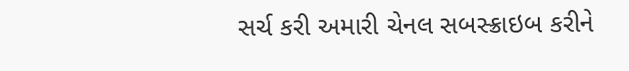સર્ચ કરી અમારી ચેનલ સબસ્ક્રાઇબ કરીને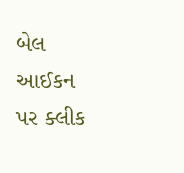બેલ આઈકન પર ક્લીક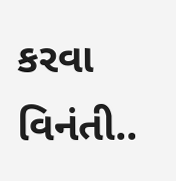કરવા વિનંતી..